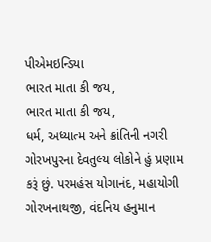પીએમઇન્ડિયા
ભારત માતા કી જય,
ભારત માતા કી જય,
ધર્મ, અધ્યાત્મ અને ક્રાંતિની નગરી ગોરખપુરના દેવતુલ્ય લોકોને હું પ્રણામ કરૂં છું. પરમહંસ યોગાનંદ, મહાયોગી ગોરખનાથજી, વંદનિય હનુમાન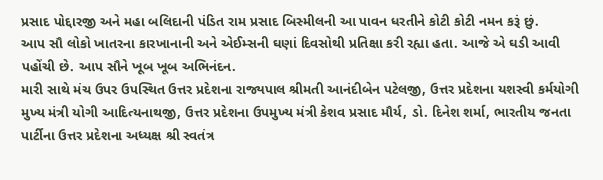પ્રસાદ પોદ્દારજી અને મહા બલિદાની પંડિત રામ પ્રસાદ બિસ્મીલની આ પાવન ધરતીને કોટી કોટી નમન કરૂં છું.
આપ સૌ લોકો ખાતરના કારખાનાની અને એઈમ્સની ઘણાં દિવસોથી પ્રતિક્ષા કરી રહ્યા હતા. આજે એ ઘડી આવી પહોંચી છે. આપ સૌને ખૂબ ખૂબ અભિનંદન.
મારી સાથે મંચ ઉપર ઉપસ્થિત ઉત્તર પ્રદેશના રાજ્યપાલ શ્રીમતી આનંદીબેન પટેલજી, ઉત્તર પ્રદેશના યશસ્વી કર્મયોગી મુખ્ય મંત્રી યોગી આદિત્યનાથજી, ઉત્તર પ્રદેશના ઉપમુખ્ય મંત્રી કેશવ પ્રસાદ મૌર્ય, ડો. દિનેશ શર્મા, ભારતીય જનતા પાર્ટીના ઉત્તર પ્રદેશના અધ્યક્ષ શ્રી સ્વતંત્ર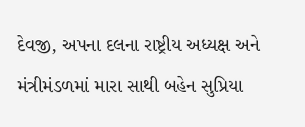દેવજી, અપના દલના રાષ્ટ્રીય અધ્યક્ષ અને મંત્રીમંડળમાં મારા સાથી બહેન સુપ્રિયા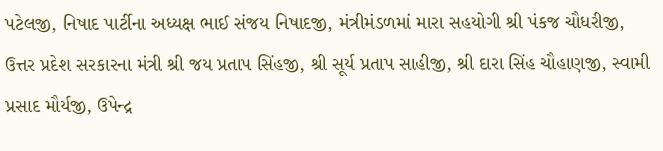પટેલજી, નિષાદ પાર્ટીના અધ્યક્ષ ભાઈ સંજય નિષાદજી, મંત્રીમંડળમાં મારા સહયોગી શ્રી પંકજ ચૌધરીજી, ઉત્તર પ્રદેશ સરકારના મંત્રી શ્રી જય પ્રતાપ સિંહજી, શ્રી સૂર્ય પ્રતાપ સાહીજી, શ્રી દારા સિંહ ચૌહાણજી, સ્વામી પ્રસાદ મૌર્યજી, ઉપેન્દ્ર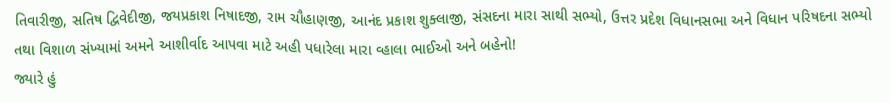તિવારીજી, સતિષ દ્વિવેદીજી, જયપ્રકાશ નિષાદજી, રામ ચૌહાણજી, આનંદ પ્રકાશ શુક્લાજી, સંસદના મારા સાથી સભ્યો, ઉત્તર પ્રદેશ વિધાનસભા અને વિધાન પરિષદના સભ્યો તથા વિશાળ સંખ્યામાં અમને આશીર્વાદ આપવા માટે અહી પધારેલા મારા વ્હાલા ભાઈઓ અને બહેનો!
જ્યારે હું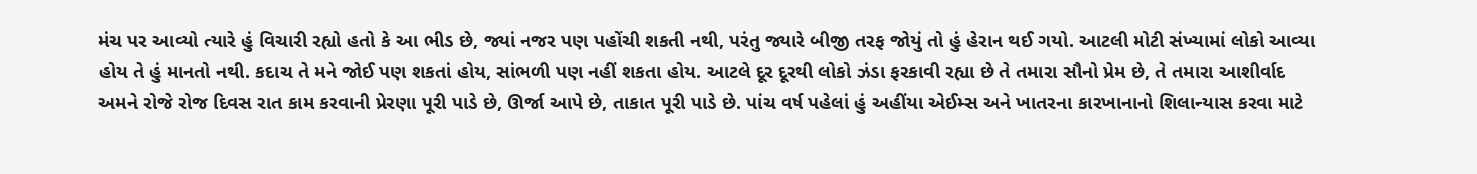મંચ પર આવ્યો ત્યારે હું વિચારી રહ્યો હતો કે આ ભીડ છે, જ્યાં નજર પણ પહોંચી શકતી નથી, પરંતુ જ્યારે બીજી તરફ જોયું તો હું હેરાન થઈ ગયો. આટલી મોટી સંખ્યામાં લોકો આવ્યા હોય તે હું માનતો નથી. કદાચ તે મને જોઈ પણ શકતાં હોય, સાંભળી પણ નહીં શકતા હોય. આટલે દૂર દૂરથી લોકો ઝંડા ફરકાવી રહ્યા છે તે તમારા સૌનો પ્રેમ છે, તે તમારા આશીર્વાદ અમને રોજે રોજ દિવસ રાત કામ કરવાની પ્રેરણા પૂરી પાડે છે, ઊર્જા આપે છે, તાકાત પૂરી પાડે છે. પાંચ વર્ષ પહેલાં હું અહીંયા એઈમ્સ અને ખાતરના કારખાનાનો શિલાન્યાસ કરવા માટે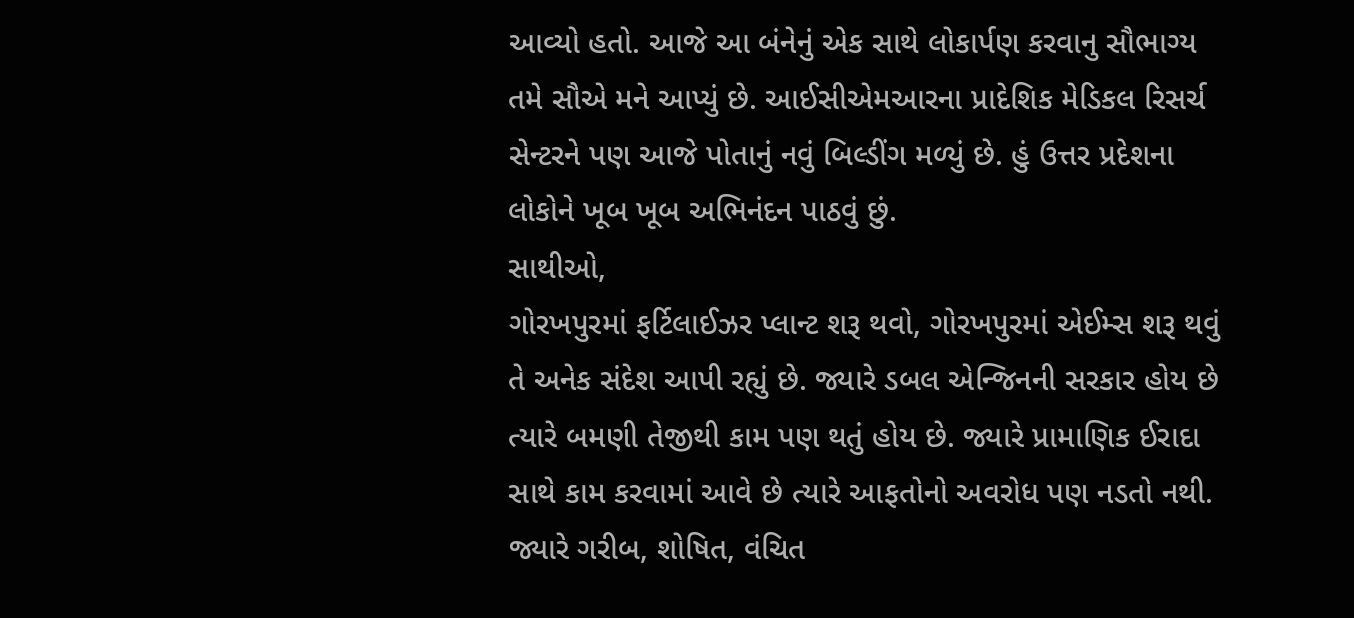આવ્યો હતો. આજે આ બંનેનું એક સાથે લોકાર્પણ કરવાનુ સૌભાગ્ય તમે સૌએ મને આપ્યું છે. આઈસીએમઆરના પ્રાદેશિક મેડિકલ રિસર્ચ સેન્ટરને પણ આજે પોતાનું નવું બિલ્ડીંગ મળ્યું છે. હું ઉત્તર પ્રદેશના લોકોને ખૂબ ખૂબ અભિનંદન પાઠવું છું.
સાથીઓ,
ગોરખપુરમાં ફર્ટિલાઈઝર પ્લાન્ટ શરૂ થવો, ગોરખપુરમાં એઈમ્સ શરૂ થવું તે અનેક સંદેશ આપી રહ્યું છે. જ્યારે ડબલ એન્જિનની સરકાર હોય છે ત્યારે બમણી તેજીથી કામ પણ થતું હોય છે. જ્યારે પ્રામાણિક ઈરાદા સાથે કામ કરવામાં આવે છે ત્યારે આફતોનો અવરોધ પણ નડતો નથી. જ્યારે ગરીબ, શોષિત, વંચિત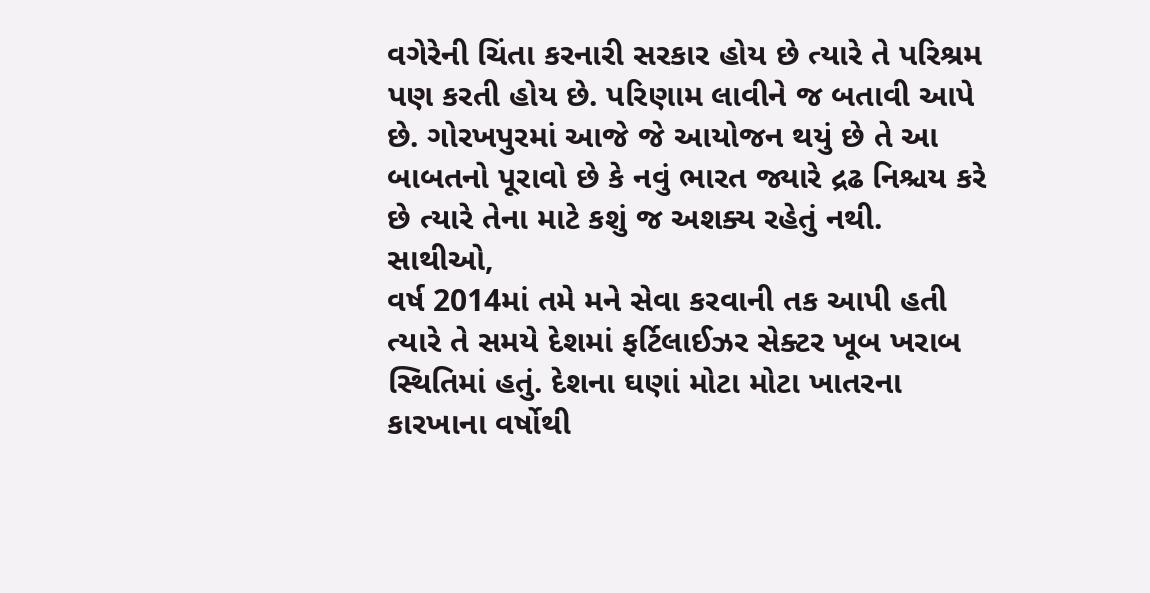વગેરેની ચિંતા કરનારી સરકાર હોય છે ત્યારે તે પરિશ્રમ પણ કરતી હોય છે. પરિણામ લાવીને જ બતાવી આપે છે. ગોરખપુરમાં આજે જે આયોજન થયું છે તે આ બાબતનો પૂરાવો છે કે નવું ભારત જ્યારે દ્રઢ નિશ્ચય કરે છે ત્યારે તેના માટે કશું જ અશક્ય રહેતું નથી.
સાથીઓ,
વર્ષ 2014માં તમે મને સેવા કરવાની તક આપી હતી ત્યારે તે સમયે દેશમાં ફર્ટિલાઈઝર સેક્ટર ખૂબ ખરાબ સ્થિતિમાં હતું. દેશના ઘણાં મોટા મોટા ખાતરના કારખાના વર્ષોથી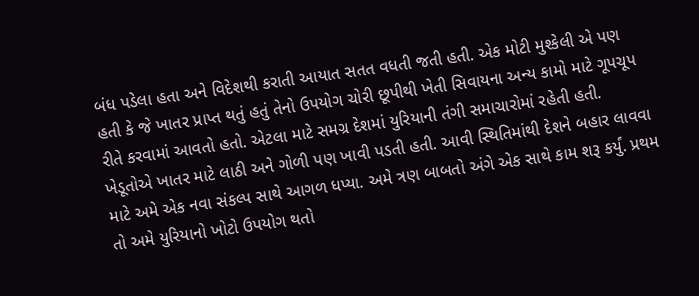બંધ પડેલા હતા અને વિદેશથી કરાતી આયાત સતત વધતી જતી હતી. એક મોટી મુશ્કેલી એ પણ હતી કે જે ખાતર પ્રાપ્ત થતું હતું તેનો ઉપયોગ ચોરી છૂપીથી ખેતી સિવાયના અન્ય કામો માટે ગૂપચૂપ રીતે કરવામાં આવતો હતો. એટલા માટે સમગ્ર દેશમાં યુરિયાની તંગી સમાચારોમાં રહેતી હતી. ખેડૂતોએ ખાતર માટે લાઠી અને ગોળી પણ ખાવી પડતી હતી. આવી સ્થિતિમાંથી દેશને બહાર લાવવા માટે અમે એક નવા સંકલ્પ સાથે આગળ ધપ્યા. અમે ત્રણ બાબતો અંગે એક સાથે કામ શરૂ કર્યું. પ્રથમ તો અમે યુરિયાનો ખોટો ઉપયોગ થતો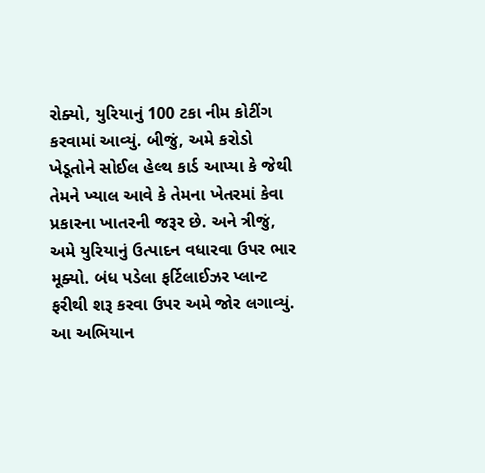રોક્યો, યુરિયાનું 100 ટકા નીમ કોટીંગ કરવામાં આવ્યું. બીજું, અમે કરોડો ખેડૂતોને સોઈલ હેલ્થ કાર્ડ આપ્યા કે જેથી તેમને ખ્યાલ આવે કે તેમના ખેતરમાં કેવા પ્રકારના ખાતરની જરૂર છે. અને ત્રીજું, અમે યુરિયાનું ઉત્પાદન વધારવા ઉપર ભાર મૂક્યો. બંધ પડેલા ફર્ટિલાઈઝર પ્લાન્ટ ફરીથી શરૂ કરવા ઉપર અમે જોર લગાવ્યું. આ અભિયાન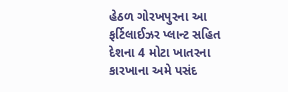હેઠળ ગોરખપુરના આ ફર્ટિલાઈઝર પ્લાન્ટ સહિત દેશના 4 મોટા ખાતરના કારખાના અમે પસંદ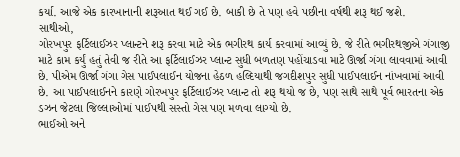કર્યા. આજે એક કારખાનાની શરૂઆત થઈ ગઈ છે. બાકી છે તે પણ હવે પછીના વર્ષથી શરૂ થઈ જશે.
સાથીઓ,
ગોરખપુર ફર્ટિલાઈઝર પ્લાન્ટને શરૂ કરવા માટે એક ભગીરથ કાર્ય કરવામાં આવ્યું છે. જે રીતે ભગીરથજીએ ગંગાજી માટે કામ કર્યું હતું તેવી જ રીતે આ ફર્ટિલાઈઝર પ્લાન્ટ સુધી બળતણ પહોંચાડવા માટે ઊર્જા ગંગા લાવવામાં આવી છે. પીએમ ઊર્જા ગંગા ગેસ પાઈપલાઈન યોજના હેઠળ હલ્દિયાથી જગદીશપુર સુધી પાઈપલાઈન નાંખવામાં આવી છે. આ પાઈપલાઈનને કારણે ગોરખપુર ફર્ટિલાઈઝર પ્લાન્ટ તો શરૂ થયો જ છે, પણ સાથે સાથે પૂર્વ ભારતના એક ડઝન જેટલા જિલ્લાઓમાં પાઈપથી સસ્તો ગેસ પણ મળવા લાગ્યો છે.
ભાઈઓ અને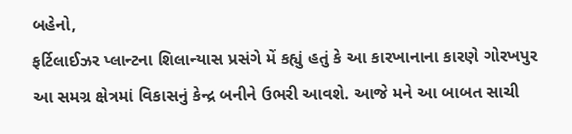બહેનો,
ફર્ટિલાઈઝર પ્લાન્ટના શિલાન્યાસ પ્રસંગે મેં કહ્યું હતું કે આ કારખાનાના કારણે ગોરખપુર આ સમગ્ર ક્ષેત્રમાં વિકાસનું કેન્દ્ર બનીને ઉભરી આવશે. આજે મને આ બાબત સાચી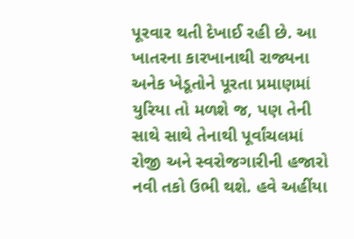પૂરવાર થતી દેખાઈ રહી છે. આ ખાતરના કારખાનાથી રાજ્યના અનેક ખેડૂતોને પૂરતા પ્રમાણમાં યુરિયા તો મળશે જ, પણ તેની સાથે સાથે તેનાથી પૂર્વાંચલમાં રોજી અને સ્વરોજગારીની હજારો નવી તકો ઉભી થશે. હવે અહીંયા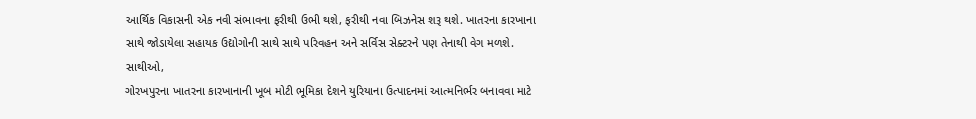આર્થિક વિકાસની એક નવી સંભાવના ફરીથી ઉભી થશે, ફરીથી નવા બિઝનેસ શરૂ થશે. ખાતરના કારખાના સાથે જોડાયેલા સહાયક ઉદ્યોગોની સાથે સાથે પરિવહન અને સર્વિસ સેક્ટરને પણ તેનાથી વેગ મળશે.
સાથીઓ,
ગોરખપુરના ખાતરના કારખાનાની ખૂબ મોટી ભૂમિકા દેશને યુરિયાના ઉત્પાદનમાં આત્મનિર્ભર બનાવવા માટે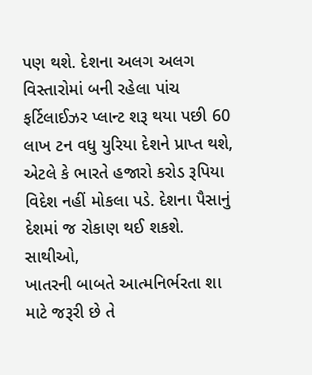પણ થશે. દેશના અલગ અલગ વિસ્તારોમાં બની રહેલા પાંચ ફર્ટિલાઈઝર પ્લાન્ટ શરૂ થયા પછી 60 લાખ ટન વધુ યુરિયા દેશને પ્રાપ્ત થશે, એટલે કે ભારતે હજારો કરોડ રૂપિયા વિદેશ નહીં મોકલા પડે. દેશના પૈસાનું દેશમાં જ રોકાણ થઈ શકશે.
સાથીઓ,
ખાતરની બાબતે આત્મનિર્ભરતા શા માટે જરૂરી છે તે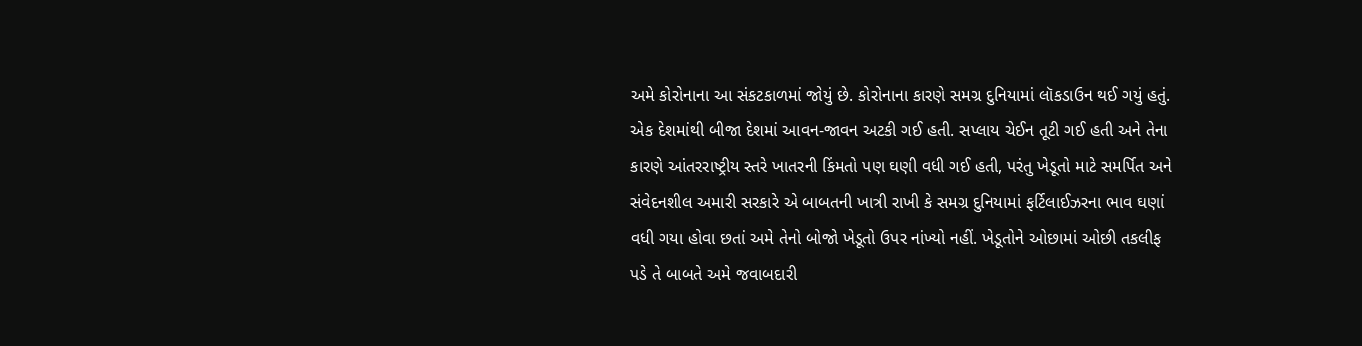અમે કોરોનાના આ સંકટકાળમાં જોયું છે. કોરોનાના કારણે સમગ્ર દુનિયામાં લૉકડાઉન થઈ ગયું હતું. એક દેશમાંથી બીજા દેશમાં આવન-જાવન અટકી ગઈ હતી. સપ્લાય ચેઈન તૂટી ગઈ હતી અને તેના કારણે આંતરરાષ્ટ્રીય સ્તરે ખાતરની કિંમતો પણ ઘણી વધી ગઈ હતી, પરંતુ ખેડૂતો માટે સમર્પિત અને સંવેદનશીલ અમારી સરકારે એ બાબતની ખાત્રી રાખી કે સમગ્ર દુનિયામાં ફર્ટિલાઈઝરના ભાવ ઘણાં વધી ગયા હોવા છતાં અમે તેનો બોજો ખેડૂતો ઉપર નાંખ્યો નહીં. ખેડૂતોને ઓછામાં ઓછી તકલીફ પડે તે બાબતે અમે જવાબદારી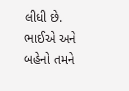લીધી છે. ભાઈએ અને બહેનો તમને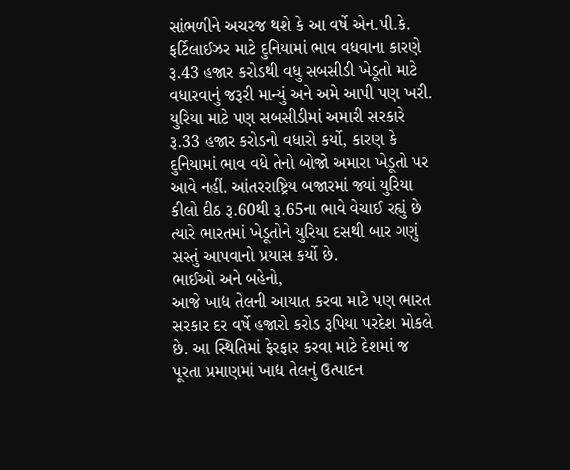સાંભળીને અચરજ થશે કે આ વર્ષે એન.પી.કે. ફર્ટિલાઈઝર માટે દુનિયામાં ભાવ વધવાના કારણે રૂ.43 હજાર કરોડથી વધુ સબસીડી ખેડૂતો માટે વધારવાનું જરૂરી માન્યું અને અમે આપી પણ ખરી. યુરિયા માટે પણ સબસીડીમાં અમારી સરકારે રૂ.33 હજાર કરોડનો વધારો કર્યો, કારણ કે દુનિયામાં ભાવ વધે તેનો બોજો અમારા ખેડૂતો પર આવે નહીં. આંતરરાષ્ટ્રિય બજારમાં જ્યાં યુરિયા કીલો દીઠ રૂ.60થી રૂ.65ના ભાવે વેચાઈ રહ્યું છે ત્યારે ભારતમાં ખેડૂતોને યુરિયા દસથી બાર ગણું સસ્તું આપવાનો પ્રયાસ કર્યો છે.
ભાઈઓ અને બહેનો,
આજે ખાદ્ય તેલની આયાત કરવા માટે પણ ભારત સરકાર દર વર્ષે હજારો કરોડ રૂપિયા પરદેશ મોકલે છે. આ સ્થિતિમાં ફેરફાર કરવા માટે દેશમાં જ પૂરતા પ્રમાણમાં ખાદ્ય તેલનું ઉત્પાદન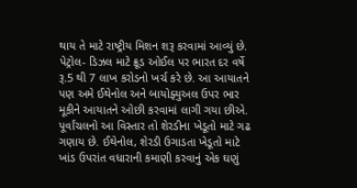થાય તે માટે રાષ્ટ્રીય મિશન શરૂ કરવામાં આવ્યું છે. પેટ્રોલ- ડિઝલ માટે ક્રૂડ ઓઈલ પર ભારત દર વર્ષે રૂ.5 થી 7 લાખ કરોડનો ખર્ચ કરે છે. આ આયાતને પણ અમે ઈથેનોલ અને બાયોફ્યુઅલ ઉપર ભાર મૂકીને આયાતને ઓછી કરવામાં લાગી ગયા છીએ. પૂર્વાંચલનો આ વિસ્તાર તો શેરડીના ખેડૂતો માટે ગઢ ગણાય છે. ઈથેનોલ, શેરડી ઉગાડતા ખેડૂતો માટે ખાંડ ઉપરાંત વધારાની કમાણી કરવાનું એક ઘણું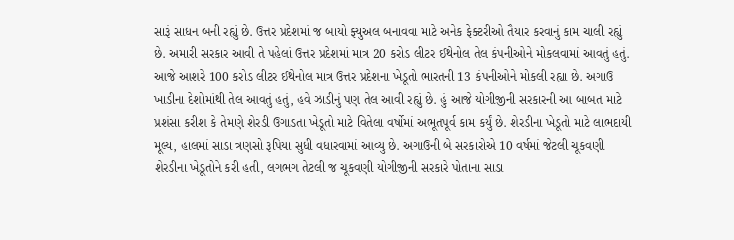સારૂં સાધન બની રહ્યું છે. ઉત્તર પ્રદેશમાં જ બાયો ફ્યુઅલ બનાવવા માટે અનેક ફેક્ટરીઓ તૈયાર કરવાનું કામ ચાલી રહ્યું છે. અમારી સરકાર આવી તે પહેલાં ઉત્તર પ્રદેશમાં માત્ર 20 કરોડ લીટર ઈથેનોલ તેલ કંપનીઓને મોકલવામાં આવતું હતું. આજે આશરે 100 કરોડ લીટર ઈથેનોલ માત્ર ઉત્તર પ્રદેશના ખેડૂતો ભારતની 13 કંપનીઓને મોકલી રહ્યા છે. અગાઉ ખાડીના દેશોમાંથી તેલ આવતું હતું, હવે ઝાડીનું પણ તેલ આવી રહ્યું છે. હું આજે યોગીજીની સરકારની આ બાબત માટે પ્રશંસા કરીશ કે તેમણે શેરડી ઉગાડતા ખેડૂતો માટે વિતેલા વર્ષોમાં અભૂતપૂર્વ કામ કર્યું છે. શેરડીના ખેડૂતો માટે લાભદાયી મૂલ્ય, હાલમાં સાડા ત્રણસો રૂપિયા સુધી વધારવામાં આવ્યુ છે. અગાઉની બે સરકારોએ 10 વર્ષમાં જેટલી ચૂકવણી શેરડીના ખેડૂતોને કરી હતી, લગભગ તેટલી જ ચૂકવણી યોગીજીની સરકારે પોતાના સાડા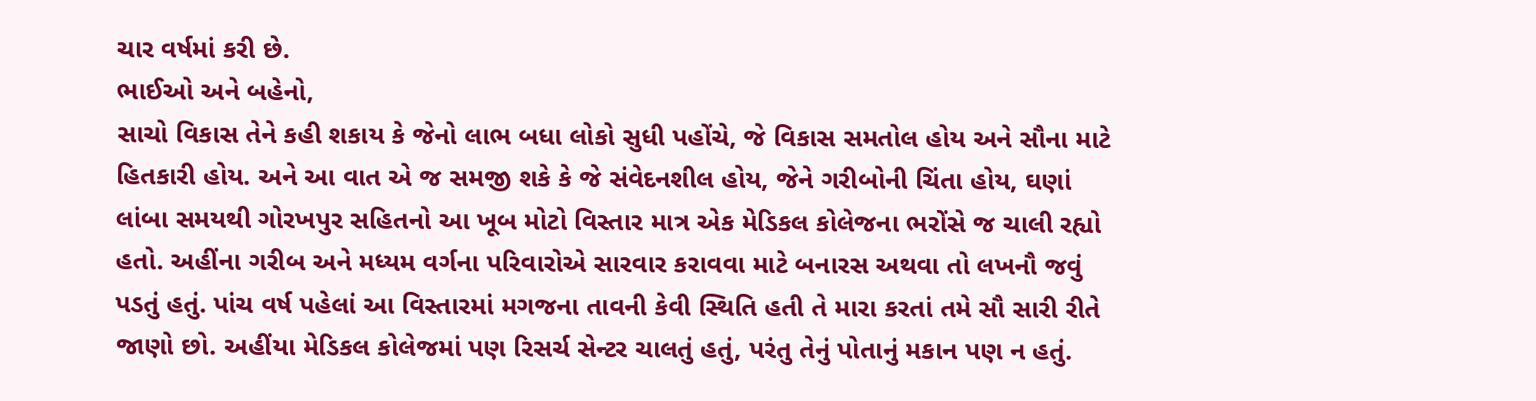ચાર વર્ષમાં કરી છે.
ભાઈઓ અને બહેનો,
સાચો વિકાસ તેને કહી શકાય કે જેનો લાભ બધા લોકો સુધી પહોંચે, જે વિકાસ સમતોલ હોય અને સૌના માટે હિતકારી હોય. અને આ વાત એ જ સમજી શકે કે જે સંવેદનશીલ હોય, જેને ગરીબોની ચિંતા હોય, ઘણાં લાંબા સમયથી ગોરખપુર સહિતનો આ ખૂબ મોટો વિસ્તાર માત્ર એક મેડિકલ કોલેજના ભરોંસે જ ચાલી રહ્યો હતો. અહીંના ગરીબ અને મધ્યમ વર્ગના પરિવારોએ સારવાર કરાવવા માટે બનારસ અથવા તો લખનૌ જવું પડતું હતું. પાંચ વર્ષ પહેલાં આ વિસ્તારમાં મગજના તાવની કેવી સ્થિતિ હતી તે મારા કરતાં તમે સૌ સારી રીતે જાણો છો. અહીંયા મેડિકલ કોલેજમાં પણ રિસર્ચ સેન્ટર ચાલતું હતું, પરંતુ તેનું પોતાનું મકાન પણ ન હતું.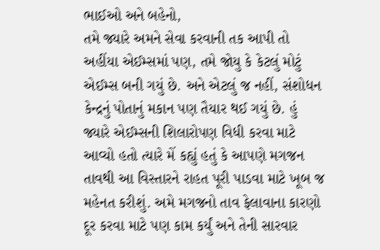ભાઈઓ અને બહેનો,
તમે જ્યારે અમને સેવા કરવાની તક આપી તો અહીંયા એઈમ્સમાં પણ, તમે જોયુ કે કેટલું મોટું એઈમ્સ બની ગયું છે. અને એટલું જ નહીં, સંશોધન કેન્દ્રનું પોતાનું મકાન પણ તૈયાર થઈ ગયું છે. હું જ્યારે એઈમ્સની શિલારોપણ વિધી કરવા માટે આવ્યો હતો ત્યારે મેં કહ્યું હતું કે આપણે મગજન તાવથી આ વિસ્તારને રાહત પૂરી પાડવા માટે ખૂબ જ મહેનત કરીશું. અમે મગજનો તાવ ફેલાવાના કારણો દૂર કરવા માટે પણ કામ કર્યું અને તેની સારવાર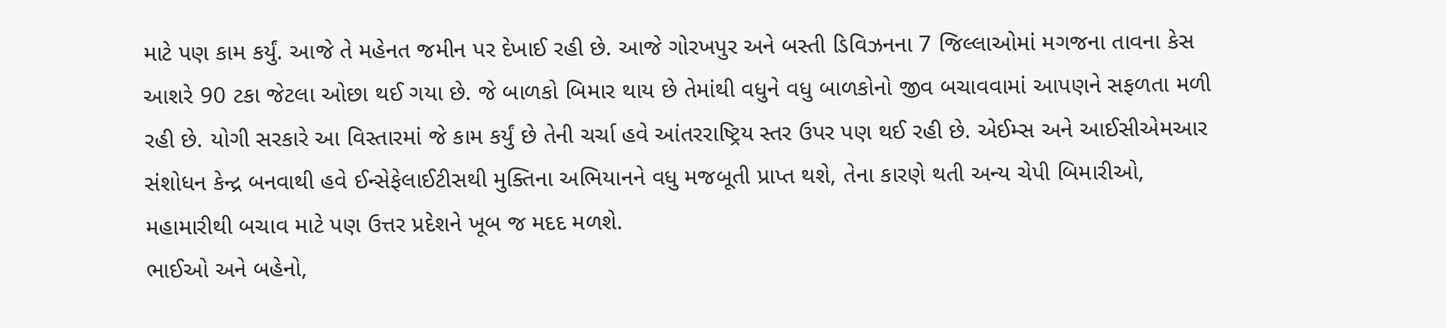માટે પણ કામ કર્યું. આજે તે મહેનત જમીન પર દેખાઈ રહી છે. આજે ગોરખપુર અને બસ્તી ડિવિઝનના 7 જિલ્લાઓમાં મગજના તાવના કેસ આશરે 90 ટકા જેટલા ઓછા થઈ ગયા છે. જે બાળકો બિમાર થાય છે તેમાંથી વધુને વધુ બાળકોનો જીવ બચાવવામાં આપણને સફળતા મળી રહી છે. યોગી સરકારે આ વિસ્તારમાં જે કામ કર્યું છે તેની ચર્ચા હવે આંતરરાષ્ટ્રિય સ્તર ઉપર પણ થઈ રહી છે. એઈમ્સ અને આઈસીએમઆર સંશોધન કેન્દ્ર બનવાથી હવે ઈન્સેફેલાઈટીસથી મુક્તિના અભિયાનને વધુ મજબૂતી પ્રાપ્ત થશે, તેના કારણે થતી અન્ય ચેપી બિમારીઓ, મહામારીથી બચાવ માટે પણ ઉત્તર પ્રદેશને ખૂબ જ મદદ મળશે.
ભાઈઓ અને બહેનો,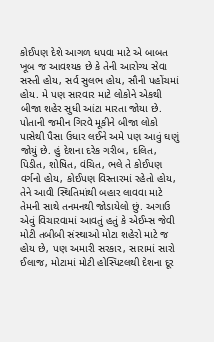કોઈપણ દેશે આગળ ધપવા માટે એ બાબત ખૂબ જ આવશ્યક છે કે તેની આરોગ્ય સેવા સસ્તી હોય, સર્વ સુલભ હોય, સૌની પહોંચમાં હોય. મે પણ સારવાર માટે લોકોને એકથી બીજા શહેર સુધી આંટા મારતા જોયા છે. પોતાની જમીન ગિરવે મૂકીને બીજા લોકો પાસેથી પૈસા ઉધાર લઈને અમે પણ આવું ઘણું જોયું છે. હું દેશના દરેક ગરીબ, દલિત, પિડીત, શોષિત, વંચિત, ભલે તે કોઈપણ વર્ગનો હોય, કોઈપણ વિસ્તારમાં રહેતો હોય, તેને આવી સ્થિતિમાંથી બહાર લાવવા માટે તેમની સાથે તનમનથી જોડાયેલો છું. અગાઉ એવું વિચારવામાં આવતું હતું કે એઈમ્સ જેવી મોટી તબીબી સંસ્થાઓ મોટા શહેરો માટે જ હોય છે, પણ અમારી સરકાર, સારામાં સારો ઈલાજ, મોટામાં મોટી હોસ્પિટલથી દેશના દૂર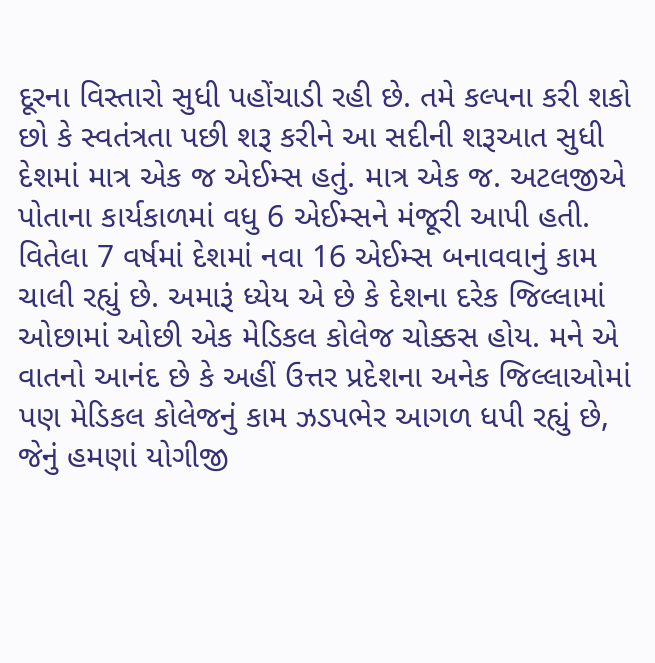દૂરના વિસ્તારો સુધી પહોંચાડી રહી છે. તમે કલ્પના કરી શકો છો કે સ્વતંત્રતા પછી શરૂ કરીને આ સદીની શરૂઆત સુધી દેશમાં માત્ર એક જ એઈમ્સ હતું. માત્ર એક જ. અટલજીએ પોતાના કાર્યકાળમાં વધુ 6 એઈમ્સને મંજૂરી આપી હતી. વિતેલા 7 વર્ષમાં દેશમાં નવા 16 એઈમ્સ બનાવવાનું કામ ચાલી રહ્યું છે. અમારૂં ધ્યેય એ છે કે દેશના દરેક જિલ્લામાં ઓછામાં ઓછી એક મેડિકલ કોલેજ ચોક્કસ હોય. મને એ વાતનો આનંદ છે કે અહીં ઉત્તર પ્રદેશના અનેક જિલ્લાઓમાં પણ મેડિકલ કોલેજનું કામ ઝડપભેર આગળ ધપી રહ્યું છે, જેનું હમણાં યોગીજી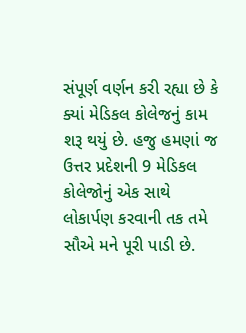સંપૂર્ણ વર્ણન કરી રહ્યા છે કે ક્યાં મેડિકલ કોલેજનું કામ શરૂ થયું છે. હજુ હમણાં જ ઉત્તર પ્રદેશની 9 મેડિકલ કોલેજોનું એક સાથે લોકાર્પણ કરવાની તક તમે સૌએ મને પૂરી પાડી છે.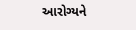આરોગ્યને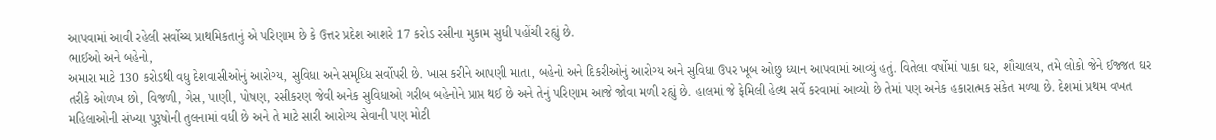આપવામાં આવી રહેલી સર્વોચ્ચ પ્રાથમિકતાનું એ પરિણામ છે કે ઉત્તર પ્રદેશ આશરે 17 કરોડ રસીના મુકામ સુધી પહોંચી રહ્યું છે.
ભાઈઓ અને બહેનો,
અમારા માટે 130 કરોડથી વધુ દેશવાસીઓનું આરોગ્ય, સુવિધા અને સમૃધ્ધિ સર્વોપરી છે. ખાસ કરીને આપણી માતા, બહેનો અને દિકરીઓનું આરોગ્ય અને સુવિધા ઉપર ખૂબ ઓછુ ધ્યાન આપવામાં આવ્યું હતું. વિતેલા વર્ષોમાં પાકા ઘર, શૌચાલય, તમે લોકો જેને ઈજ્જત ઘર તરીકે ઓળખ છો, વિજળી, ગેસ, પાણી, પોષણ, રસીકરણ જેવી અનેક સુવિધાઓ ગરીબ બહેનોને પ્રાપ્ત થઈ છે અને તેનું પરિણામ આજે જોવા મળી રહ્યું છે. હાલમાં જે ફેમિલી હેલ્થ સર્વે કરવામાં આવ્યો છે તેમાં પણ અનેક હકારાત્મક સંકેત મળ્યા છે. દેશમાં પ્રથમ વખત મહિલાઓની સંખ્યા પુરૂષોની તુલનામાં વધી છે અને તે માટે સારી આરોગ્ય સેવાની પણ મોટી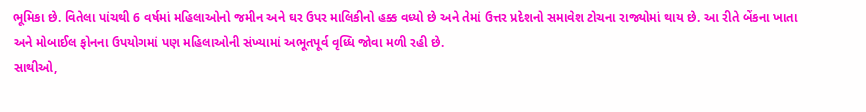ભૂમિકા છે. વિતેલા પાંચથી 6 વર્ષમાં મહિલાઓનો જમીન અને ઘર ઉપર માલિકીનો હક્ક વધ્યો છે અને તેમાં ઉત્તર પ્રદેશનો સમાવેશ ટોચના રાજ્યોમાં થાય છે. આ રીતે બેંકના ખાતા અને મોબાઈલ ફોનના ઉપયોગમાં પણ મહિલાઓની સંખ્યામાં અભૂતપૂર્વ વૃધ્ધિ જોવા મળી રહી છે.
સાથીઓ,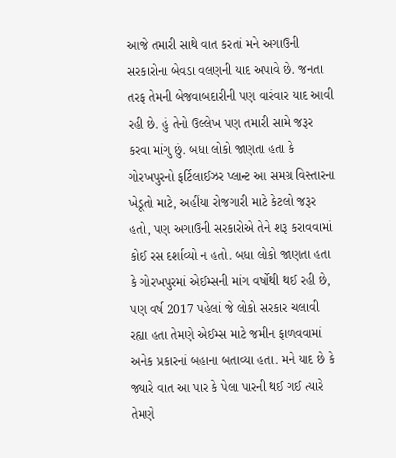આજે તમારી સાથે વાત કરતાં મને અગાઉની સરકારોના બેવડા વલણની યાદ અપાવે છે. જનતા તરફ તેમની બેજવાબદારીની પણ વારંવાર યાદ આવી રહી છે. હું તેનો ઉલ્લેખ પણ તમારી સામે જરૂર કરવા માંગુ છું. બધા લોકો જાણતા હતા કે ગોરખપુરનો ફર્ટિલાઈઝર પ્લાન્ટ આ સમગ્ર વિસ્તારના ખેડૂતો માટે, અહીંયા રોજગારી માટે કેટલો જરૂર હતો, પણ અગાઉની સરકારોએ તેને શરૂ કરાવવામાં કોઈ રસ દર્શાવ્યો ન હતો. બધા લોકો જાણતા હતા કે ગોરખપુરમાં એઈમ્સની માંગ વર્ષોથી થઈ રહી છે, પણ વર્ષ 2017 પહેલાં જે લોકો સરકાર ચલાવી રહ્યા હતા તેમણે એઈમ્સ માટે જમીન ફાળવવામાં અનેક પ્રકારનાં બહાના બતાવ્યા હતા. મને યાદ છે કે જ્યારે વાત આ પાર કે પેલા પારની થઈ ગઈ ત્યારે તેમણે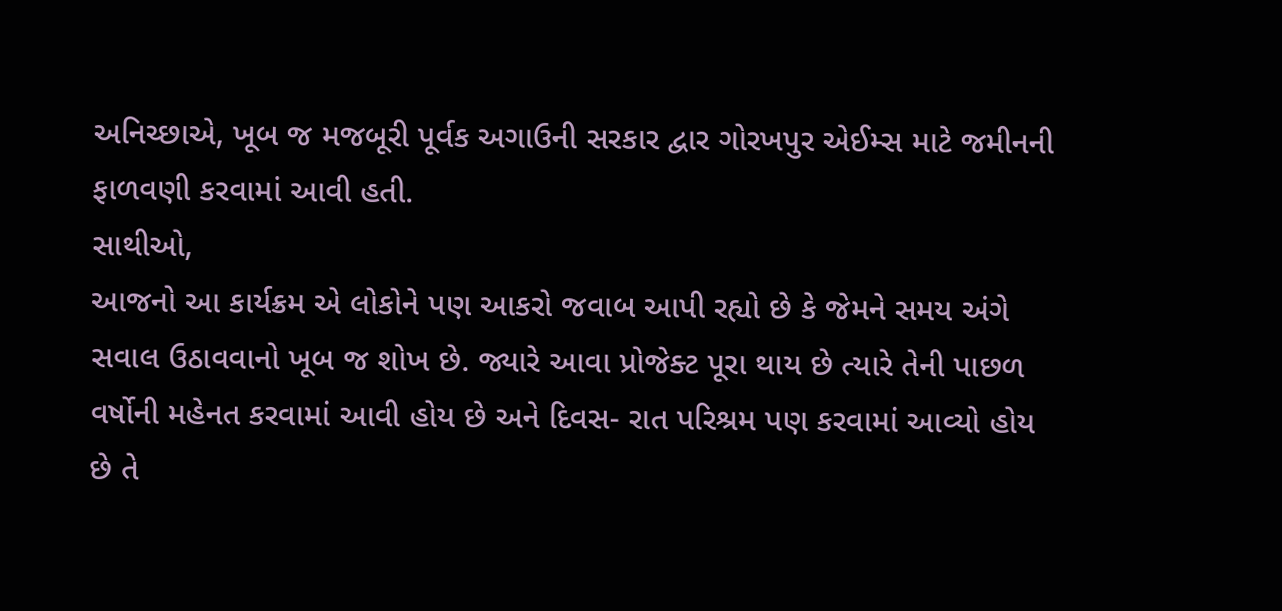અનિચ્છાએ, ખૂબ જ મજબૂરી પૂર્વક અગાઉની સરકાર દ્વાર ગોરખપુર એઈમ્સ માટે જમીનની ફાળવણી કરવામાં આવી હતી.
સાથીઓ,
આજનો આ કાર્યક્રમ એ લોકોને પણ આકરો જવાબ આપી રહ્યો છે કે જેમને સમય અંગે સવાલ ઉઠાવવાનો ખૂબ જ શોખ છે. જ્યારે આવા પ્રોજેક્ટ પૂરા થાય છે ત્યારે તેની પાછળ વર્ષોની મહેનત કરવામાં આવી હોય છે અને દિવસ- રાત પરિશ્રમ પણ કરવામાં આવ્યો હોય છે તે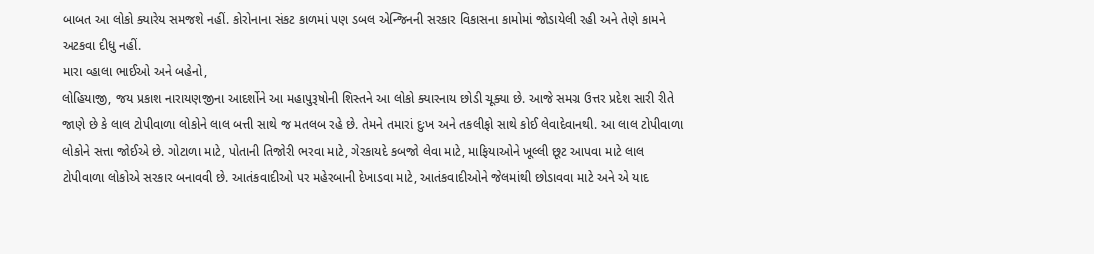બાબત આ લોકો ક્યારેય સમજશે નહીં. કોરોનાના સંકટ કાળમાં પણ ડબલ એન્જિનની સરકાર વિકાસના કામોમાં જોડાયેલી રહી અને તેણે કામને અટકવા દીધુ નહીં.
મારા વ્હાલા ભાઈઓ અને બહેનો,
લોહિયાજી, જય પ્રકાશ નારાયણજીના આદર્શોને આ મહાપુરૂષોની શિસ્તને આ લોકો ક્યારનાય છોડી ચૂક્યા છે. આજે સમગ્ર ઉત્તર પ્રદેશ સારી રીતે જાણે છે કે લાલ ટોપીવાળા લોકોને લાલ બત્તી સાથે જ મતલબ રહે છે. તેમને તમારાં દુઃખ અને તકલીફો સાથે કોઈ લેવાદેવાનથી. આ લાલ ટોપીવાળા લોકોને સત્તા જોઈએ છે. ગોટાળા માટે, પોતાની તિજોરી ભરવા માટે, ગેરકાયદે કબજો લેવા માટે, માફિયાઓને ખૂલ્લી છૂટ આપવા માટે લાલ ટોપીવાળા લોકોએ સરકાર બનાવવી છે. આતંકવાદીઓ પર મહેરબાની દેખાડવા માટે, આતંકવાદીઓને જેલમાંથી છોડાવવા માટે અને એ યાદ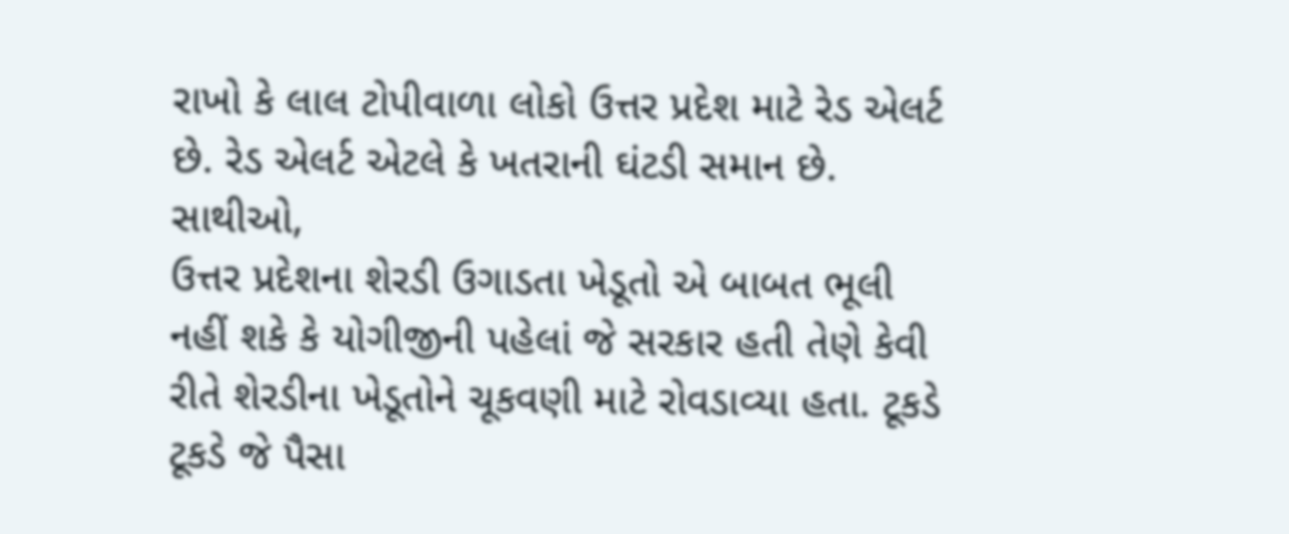રાખો કે લાલ ટોપીવાળા લોકો ઉત્તર પ્રદેશ માટે રેડ એલર્ટ છે. રેડ એલર્ટ એટલે કે ખતરાની ઘંટડી સમાન છે.
સાથીઓ,
ઉત્તર પ્રદેશના શેરડી ઉગાડતા ખેડૂતો એ બાબત ભૂલી નહીં શકે કે યોગીજીની પહેલાં જે સરકાર હતી તેણે કેવી રીતે શેરડીના ખેડૂતોને ચૂકવણી માટે રોવડાવ્યા હતા. ટૂકડે ટૂકડે જે પૈસા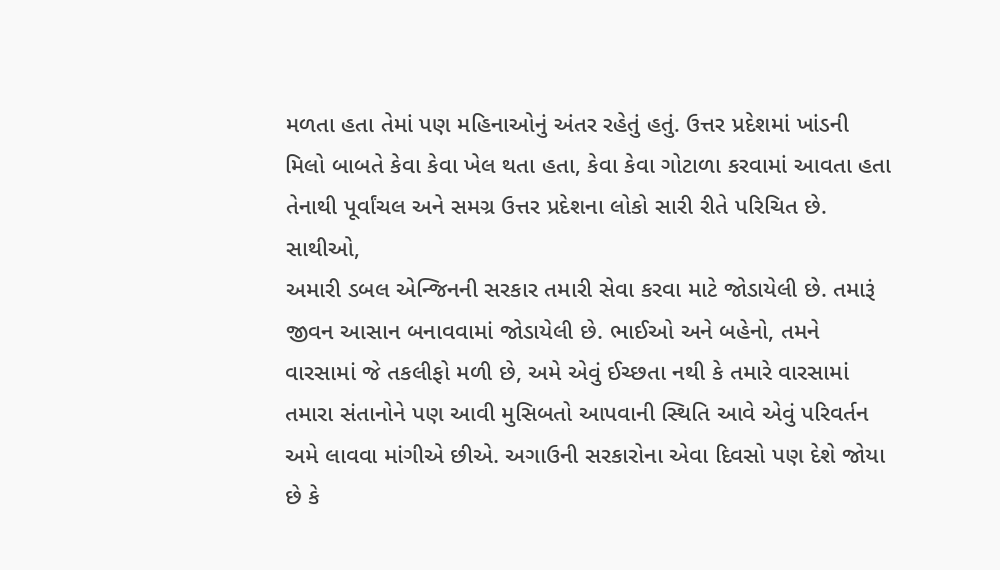મળતા હતા તેમાં પણ મહિનાઓનું અંતર રહેતું હતું. ઉત્તર પ્રદેશમાં ખાંડની મિલો બાબતે કેવા કેવા ખેલ થતા હતા, કેવા કેવા ગોટાળા કરવામાં આવતા હતા તેનાથી પૂર્વાંચલ અને સમગ્ર ઉત્તર પ્રદેશના લોકો સારી રીતે પરિચિત છે.
સાથીઓ,
અમારી ડબલ એન્જિનની સરકાર તમારી સેવા કરવા માટે જોડાયેલી છે. તમારૂં જીવન આસાન બનાવવામાં જોડાયેલી છે. ભાઈઓ અને બહેનો, તમને વારસામાં જે તકલીફો મળી છે, અમે એવું ઈચ્છતા નથી કે તમારે વારસામાં તમારા સંતાનોને પણ આવી મુસિબતો આપવાની સ્થિતિ આવે એવું પરિવર્તન અમે લાવવા માંગીએ છીએ. અગાઉની સરકારોના એવા દિવસો પણ દેશે જોયા છે કે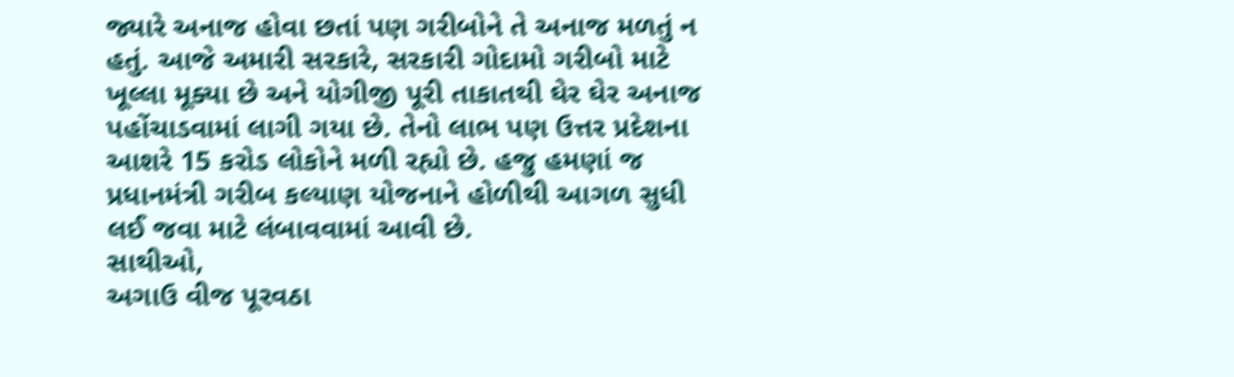જ્યારે અનાજ હોવા છતાં પણ ગરીબોને તે અનાજ મળતું ન હતું. આજે અમારી સરકારે, સરકારી ગોદામો ગરીબો માટે ખૂલ્લા મૂક્યા છે અને યોગીજી પૂરી તાકાતથી ઘેર ઘેર અનાજ પહોંચાડવામાં લાગી ગયા છે. તેનો લાભ પણ ઉત્તર પ્રદેશના આશરે 15 કરોડ લોકોને મળી રહ્યો છે. હજુ હમણાં જ પ્રધાનમંત્રી ગરીબ કલ્યાણ યોજનાને હોળીથી આગળ સુધી લઈ જવા માટે લંબાવવામાં આવી છે.
સાથીઓ,
અગાઉ વીજ પૂરવઠા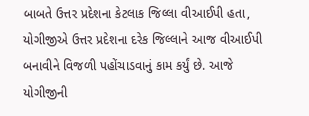બાબતે ઉત્તર પ્રદેશના કેટલાક જિલ્લા વીઆઈપી હતા, યોગીજીએ ઉત્તર પ્રદેશના દરેક જિલ્લાને આજ વીઆઈપી બનાવીને વિજળી પહોંચાડવાનું કામ કર્યું છે. આજે યોગીજીની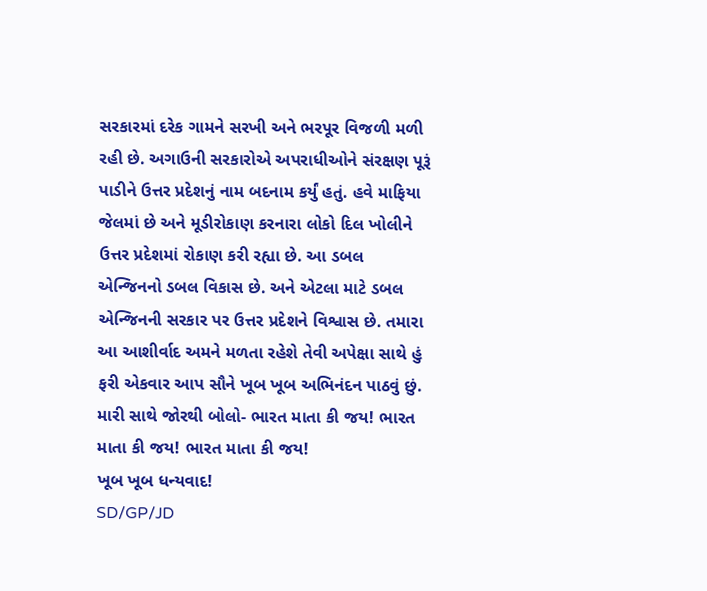સરકારમાં દરેક ગામને સરખી અને ભરપૂર વિજળી મળી રહી છે. અગાઉની સરકારોએ અપરાધીઓને સંરક્ષણ પૂરૂં પાડીને ઉત્તર પ્રદેશનું નામ બદનામ કર્યું હતું. હવે માફિયા જેલમાં છે અને મૂડીરોકાણ કરનારા લોકો દિલ ખોલીને ઉત્તર પ્રદેશમાં રોકાણ કરી રહ્યા છે. આ ડબલ એન્જિનનો ડબલ વિકાસ છે. અને એટલા માટે ડબલ એન્જિનની સરકાર પર ઉત્તર પ્રદેશને વિશ્વાસ છે. તમારા આ આશીર્વાદ અમને મળતા રહેશે તેવી અપેક્ષા સાથે હું ફરી એકવાર આપ સૌને ખૂબ ખૂબ અભિનંદન પાઠવું છું. મારી સાથે જોરથી બોલો- ભારત માતા કી જય! ભારત માતા કી જય! ભારત માતા કી જય!
ખૂબ ખૂબ ધન્યવાદ!
SD/GP/JD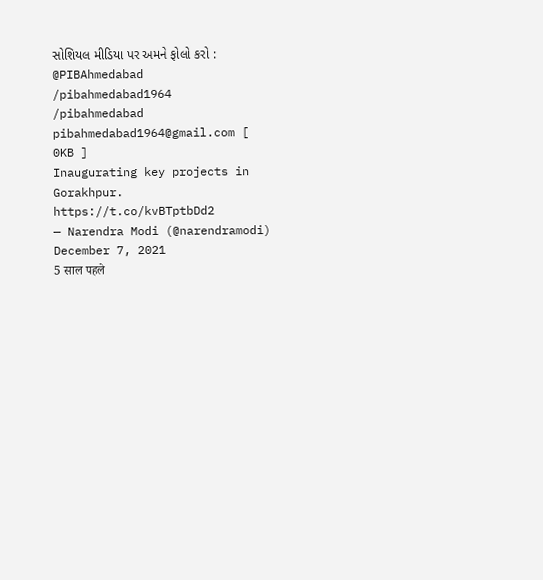સોશિયલ મીડિયા પર અમને ફોલો કરો :
@PIBAhmedabad
/pibahmedabad1964
/pibahmedabad
pibahmedabad1964@gmail.com [
0KB ]
Inaugurating key projects in Gorakhpur. https://t.co/kvBTptbDd2
— Narendra Modi (@narendramodi) December 7, 2021
5 साल पहले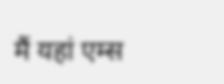मैं यहां एम्स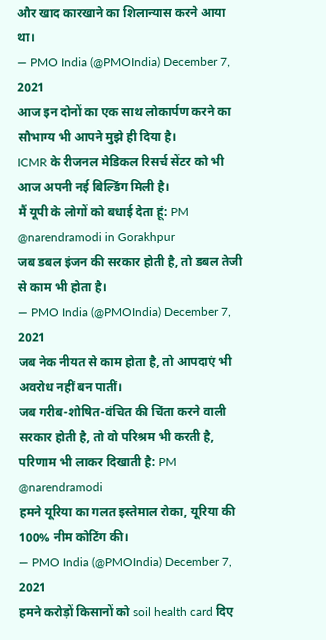और खाद कारखाने का शिलान्यास करने आया था।
— PMO India (@PMOIndia) December 7, 2021
आज इन दोनों का एक साथ लोकार्पण करने का सौभाग्य भी आपने मुझे ही दिया है।
ICMR के रीजनल मेडिकल रिसर्च सेंटर को भी आज अपनी नई बिल्डिंग मिली है।
मैं यूपी के लोगों को बधाई देता हूं: PM @narendramodi in Gorakhpur
जब डबल इंजन की सरकार होती है, तो डबल तेजी से काम भी होता है।
— PMO India (@PMOIndia) December 7, 2021
जब नेक नीयत से काम होता है, तो आपदाएं भी अवरोध नहीं बन पातीं।
जब गरीब-शोषित-वंचित की चिंता करने वाली सरकार होती है, तो वो परिश्रम भी करती है, परिणाम भी लाकर दिखाती है: PM @narendramodi
हमने यूरिया का गलत इस्तेमाल रोका, यूरिया की 100% नीम कोटिंग की।
— PMO India (@PMOIndia) December 7, 2021
हमने करोड़ों किसानों को soil health card दिए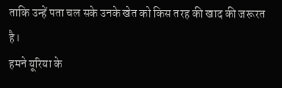ताकि उन्हें पता चल सके उनके खेत को किस तरह की खाद की जरूरत है।
हमने यूरिया के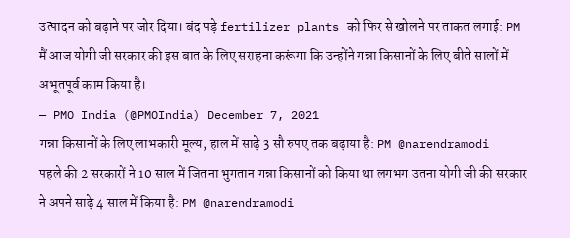उत्पादन को बढ़ाने पर जोर दिया। बंद पड़े fertilizer plants को फिर से खोलने पर ताकत लगाई: PM
मैं आज योगी जी सरकार की इस बात के लिए सराहना करूंगा कि उन्होंने गन्ना किसानों के लिए बीते सालों में अभूतपूर्व काम किया है।
— PMO India (@PMOIndia) December 7, 2021
गन्ना किसानों के लिए लाभकारी मूल्य, हाल में साढ़े 3 सौ रुपए तक बढ़ाया है: PM @narendramodi
पहले की 2 सरकारों ने 10 साल में जितना भुगतान गन्ना किसानों को किया था लगभग उतना योगी जी की सरकार ने अपने साढ़े 4 साल में किया है: PM @narendramodi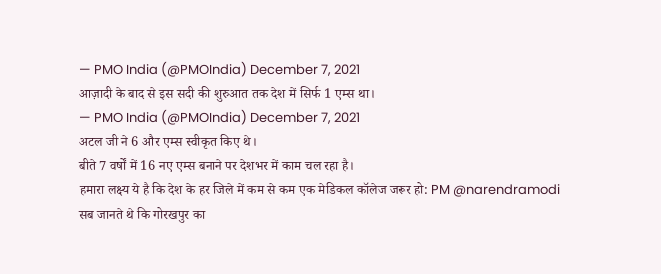— PMO India (@PMOIndia) December 7, 2021
आज़ादी के बाद से इस सदी की शुरुआत तक देश में सिर्फ 1 एम्स था।
— PMO India (@PMOIndia) December 7, 2021
अटल जी ने 6 और एम्स स्वीकृत किए थे।
बीते 7 वर्षों में 16 नए एम्स बनाने पर देशभर में काम चल रहा है।
हमारा लक्ष्य ये है कि देश के हर जिले में कम से कम एक मेडिकल कॉलेज जरूर हो: PM @narendramodi
सब जानते थे कि गोरखपुर का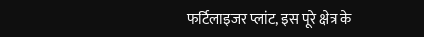फर्टिलाइजर प्लांट, इस पूरे क्षेत्र के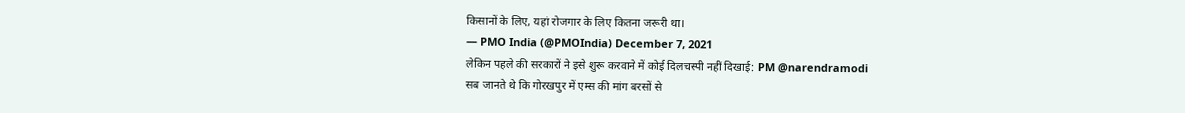किसानों के लिए, यहां रोजगार के लिए कितना जरूरी था।
— PMO India (@PMOIndia) December 7, 2021
लेकिन पहले की सरकारों ने इसे शुरू करवाने में कोई दिलचस्पी नहीं दिखाई: PM @narendramodi
सब जानते थे कि गोरखपुर में एम्स की मांग बरसों से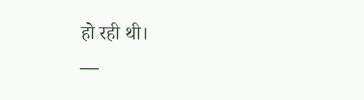हो रही थी।
—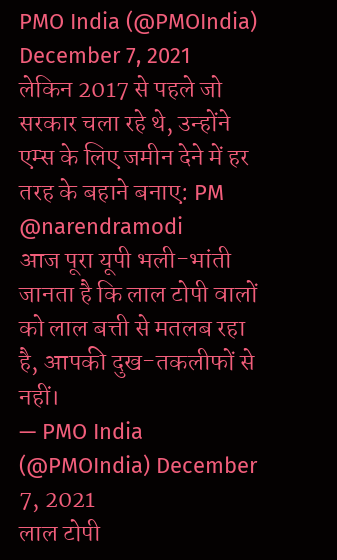PMO India (@PMOIndia) December 7, 2021
लेकिन 2017 से पहले जो सरकार चला रहे थे, उन्होंने एम्स के लिए जमीन देने में हर तरह के बहाने बनाए: PM @narendramodi
आज पूरा यूपी भली-भांती जानता है कि लाल टोपी वालों को लाल बत्ती से मतलब रहा है, आपकी दुख-तकलीफों से नहीं।
— PMO India (@PMOIndia) December 7, 2021
लाल टोपी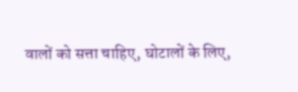वालों को सत्ता चाहिए, घोटालों के लिए,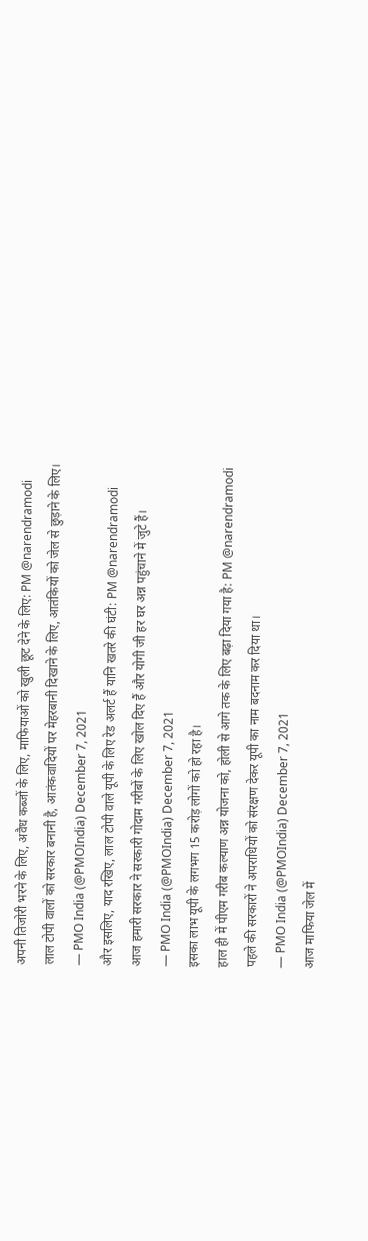अपनी तिजोरी भरने के लिए, अवैध कब्जों के लिए, माफियाओं को खुली छूट देने के लिए: PM @narendramodi
लाल टोपी वालों को सरकार बनानी है, आतंकवादियों पर मेहरबानी दिखाने के लिए, आतंकियों को जेल से छुड़ाने के लिए।
— PMO India (@PMOIndia) December 7, 2021
और इसलिए, याद रखिए, लाल टोपी वाले यूपी के लिए रेड अलर्ट हैं यानि खतरे की घंटी: PM @narendramodi
आज हमारी सरकार ने सरकारी गोदाम गरीबों के लिए खोल दिए हैं और योगी जी हर घर अन्न पहुंचाने में जुटे हैं।
— PMO India (@PMOIndia) December 7, 2021
इसका लाभ यूपी के लगभग 15 करोड़ लोगों को हो रहा है।
हाल ही में पीएम गरीब कल्याण अन्न योजना को, होली से आगे तक के लिए बढ़ा दिया गया है: PM @narendramodi
पहले की सरकारों ने अपराधियों को संरक्षण देकर यूपी का नाम बदनाम कर दिया था।
— PMO India (@PMOIndia) December 7, 2021
आज माफिया जेल में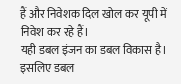हैं और निवेशक दिल खोल कर यूपी में निवेश कर रहे हैं।
यही डबल इंजन का डबल विकास है।
इसलिए डबल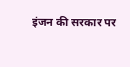इंजन की सरकार पर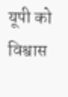यूपी को विश्वास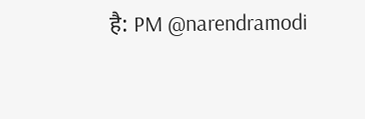है: PM @narendramodi